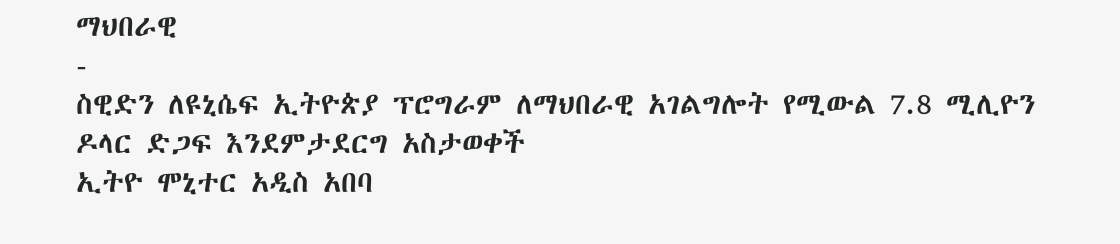ማህበራዊ
-
ስዊድን ለዩኒሴፍ ኢትዮጵያ ፕሮግራም ለማህበራዊ አገልግሎት የሚውል 7.8 ሚሊዮን ዶላር ድጋፍ እንደምታደርግ አስታወቀች
ኢትዮ ሞኒተር አዲስ አበባ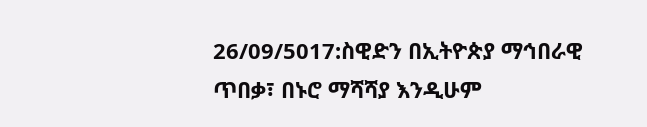26/09/5017:ስዊድን በኢትዮጵያ ማኅበራዊ ጥበቃ፣ በኑሮ ማሻሻያ እንዲሁም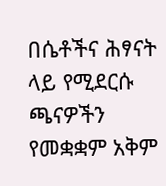በሴቶችና ሕፃናት ላይ የሚደርሱ ጫናዎችን የመቋቋም አቅም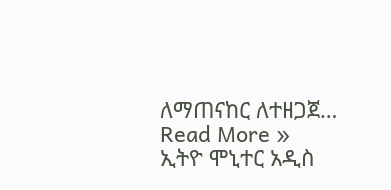ለማጠናከር ለተዘጋጀ…
Read More »
ኢትዮ ሞኒተር አዲስ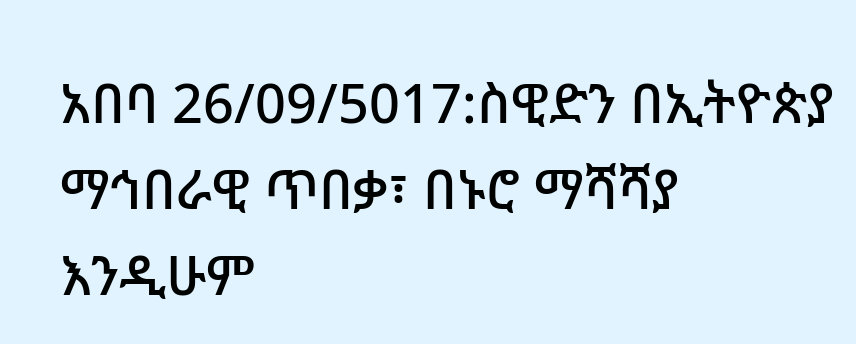አበባ 26/09/5017:ስዊድን በኢትዮጵያ ማኅበራዊ ጥበቃ፣ በኑሮ ማሻሻያ እንዲሁም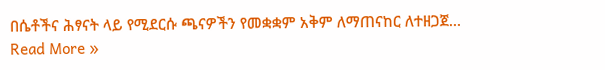በሴቶችና ሕፃናት ላይ የሚደርሱ ጫናዎችን የመቋቋም አቅም ለማጠናከር ለተዘጋጀ…
Read More »